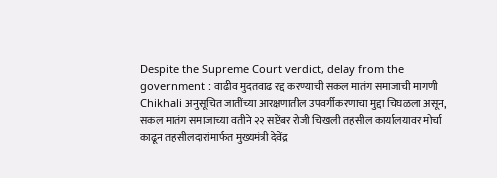Despite the Supreme Court verdict, delay from the government : वाढीव मुदतवाढ रद्द करण्याची सकल मातंग समाजाची मागणी
Chikhali अनुसूचित जातींच्या आरक्षणातील उपवर्गीकरणाचा मुद्दा चिघळला असून, सकल मातंग समाजाच्या वतीने २२ सप्टेंबर रोजी चिखली तहसील कार्यालयावर मोर्चा काढून तहसीलदारांमार्फत मुख्यमंत्री देवेंद्र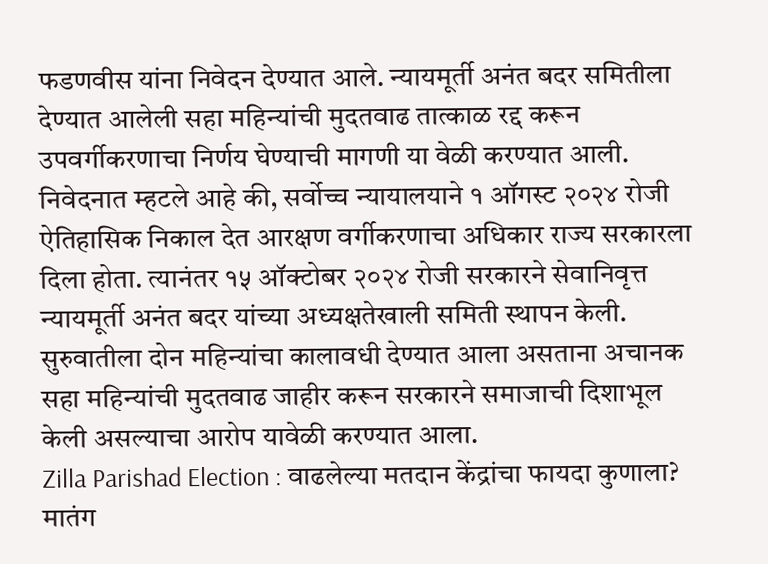फडणवीस यांना निवेदन देण्यात आले. न्यायमूर्ती अनंत बदर समितीला देण्यात आलेली सहा महिन्यांची मुदतवाढ तात्काळ रद्द करून उपवर्गीकरणाचा निर्णय घेण्याची मागणी या वेळी करण्यात आली.
निवेदनात म्हटले आहे की, सर्वोच्च न्यायालयाने १ ऑगस्ट २०२४ रोजी ऐतिहासिक निकाल देत आरक्षण वर्गीकरणाचा अधिकार राज्य सरकारला दिला होता. त्यानंतर १५ ऑक्टोबर २०२४ रोजी सरकारने सेवानिवृत्त न्यायमूर्ती अनंत बदर यांच्या अध्यक्षतेखाली समिती स्थापन केली. सुरुवातीला दोन महिन्यांचा कालावधी देण्यात आला असताना अचानक सहा महिन्यांची मुदतवाढ जाहीर करून सरकारने समाजाची दिशाभूल केली असल्याचा आरोप यावेळी करण्यात आला.
Zilla Parishad Election : वाढलेल्या मतदान केंद्रांचा फायदा कुणाला?
मातंग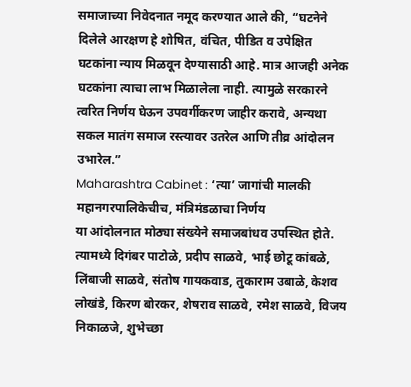समाजाच्या निवेदनात नमूद करण्यात आले की, “घटनेने दिलेले आरक्षण हे शोषित, वंचित, पीडित व उपेक्षित घटकांना न्याय मिळवून देण्यासाठी आहे. मात्र आजही अनेक घटकांना त्याचा लाभ मिळालेला नाही. त्यामुळे सरकारने त्वरित निर्णय घेऊन उपवर्गीकरण जाहीर करावे, अन्यथा सकल मातंग समाज रस्त्यावर उतरेल आणि तीव्र आंदोलन उभारेल.”
Maharashtra Cabinet : ‘त्या’ जागांची मालकी महानगरपालिकेचीच, मंत्रिमंडळाचा निर्णय
या आंदोलनात मोठ्या संख्येने समाजबांधव उपस्थित होते. त्यामध्ये दिगंबर पाटोळे, प्रदीप साळवे, भाई छोटू कांबळे, लिंबाजी साळवे, संतोष गायकवाड, तुकाराम उबाळे, केशव लोखंडे, किरण बोरकर, शेषराव साळवे, रमेश साळवे, विजय निकाळजे, शुभेच्छा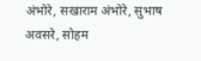अंभोरे, सखाराम अंभोरे, सुभाष अवसरे, सोहम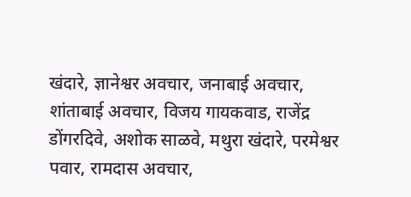खंदारे, ज्ञानेश्वर अवचार, जनाबाई अवचार, शांताबाई अवचार, विजय गायकवाड, राजेंद्र डोंगरदिवे, अशोक साळवे, मथुरा खंदारे, परमेश्वर पवार, रामदास अवचार,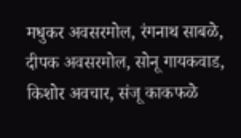मधुकर अवसरमोल, रंगनाथ साबळे, दीपक अवसरमोल, सोनू गायकवाड, किशोर अवचार, संजू काकफळे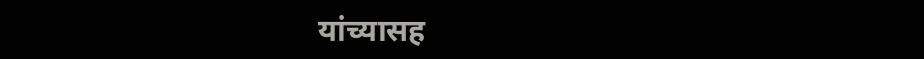यांच्यासह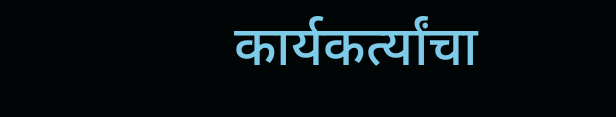कार्यकर्त्यांचा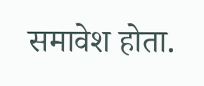समावेश होता.